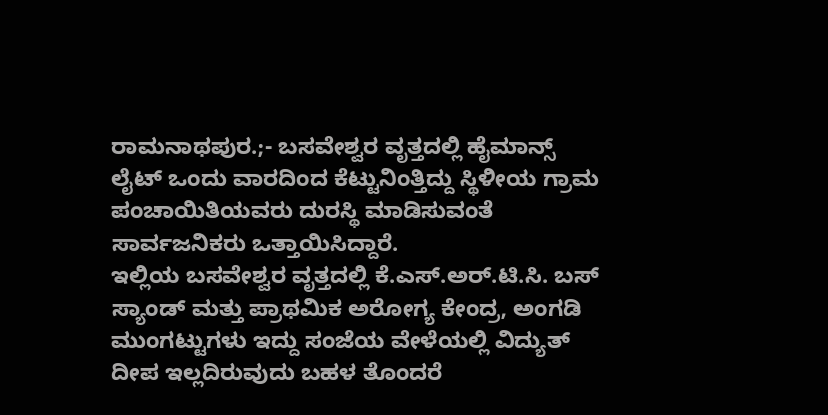ರಾಮನಾಥಪುರ.;- ಬಸವೇಶ್ವರ ವೃತ್ತದಲ್ಲಿ ಹೈಮಾನ್ಸ್ ಲೈಟ್ ಒಂದು ವಾರದಿಂದ ಕೆಟ್ಟುನಿಂತ್ತಿದ್ದು ಸ್ಥಿಳೀಯ ಗ್ರಾಮ ಪಂಚಾಯಿತಿಯವರು ದುರಸ್ಥಿ ಮಾಡಿಸುವಂತೆ ಸಾರ್ವಜನಿಕರು ಒತ್ತಾಯಿಸಿದ್ದಾರೆ.
ಇಲ್ಲಿಯ ಬಸವೇಶ್ವರ ವೃತ್ತದಲ್ಲಿ ಕೆ.ಎಸ್.ಅರ್.ಟಿ.ಸಿ. ಬಸ್ ಸ್ಯಾಂಡ್ ಮತ್ತು ಪ್ರಾಥಮಿಕ ಅರೋಗ್ಯ ಕೇಂದ್ರ, ಅಂಗಡಿ ಮುಂಗಟ್ಟುಗಳು ಇದ್ದು ಸಂಜೆಯ ವೇಳೆಯಲ್ಲಿ ವಿದ್ಯುತ್ ದೀಪ ಇಲ್ಲದಿರುವುದು ಬಹಳ ತೊಂದರೆ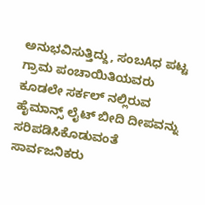ಅನುಭವಿಸುತ್ತಿದ್ದು, ಸಂಬAಧ ಪಟ್ಟ ಗ್ರಾಮ ಪಂಚಾಯಿತಿಯವರು ಕೂಡಲೇ ಸರ್ಕಲ್ ನಲ್ಲಿರುವ ಹೈಮಾನ್ಸ್ ಲೈಟ್ ಬೀದಿ ದೀಪವನ್ನು ಸರಿಪಡಿಸಿಕೊಡುವಂತೆ ಸಾರ್ವಜನಿಕರು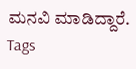ಮನವಿ ಮಾಡಿದ್ದಾರೆ.
Tags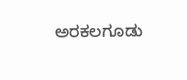ಅರಕಲಗೂಡು